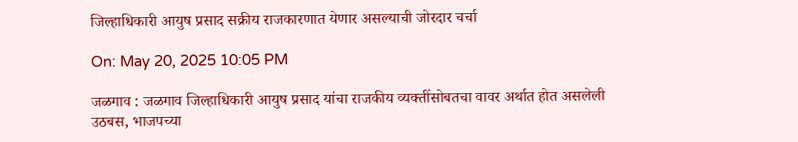जिल्हाधिकारी आयुष प्रसाद सक्रीय राजकारणात येणार असल्याची जोरदार चर्चा

On: May 20, 2025 10:05 PM

जळगाव : जळगाव जिल्हाधिकारी आयुष प्रसाद यांचा राजकीय व्यक्तींसोबतचा वावर अर्थात होत असलेली उठबस, भाजपच्या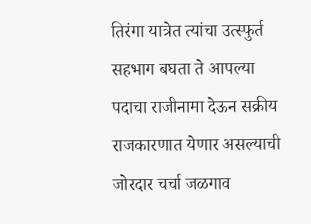तिरंगा यात्रेत त्यांचा उत्स्फुर्त सहभाग बघता ते आपल्या पदाचा राजीनामा देऊन सक्रीय राजकारणात येणार असल्याची जोरदार चर्चा जळगाव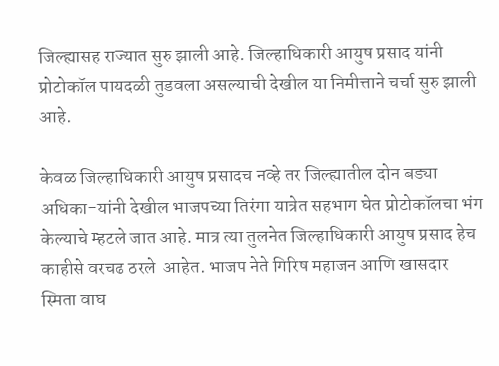जिल्ह्यासह राज्यात सुरु झाली आहे. जिल्हाधिकारी आयुष प्रसाद यांनी प्रोटोकॉल पायदळी तुडवला असल्याची देखील या निमीत्ताने चर्चा सुरु झाली आहे.

केवळ जिल्हाधिकारी आयुष प्रसादच नव्हे तर जिल्ह्यातील दोन बड्या अधिका-यांनी देखील भाजपच्या तिरंगा यात्रेत सहभाग घेत प्रोटोकॉलचा भंग केल्याचे म्हटले जात आहे. मात्र त्या तुलनेत जिल्हाधिकारी आयुष प्रसाद हेच काहीसे वरचढ ठरले  आहेत. भाजप नेते गिरिष महाजन आणि खासदार स्मिता वाघ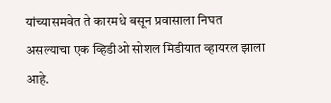यांच्यासमवेत ते कारमधे बसून प्रवासाला निघत असल्याचा एक व्हिडीओ सोशल मिडीयात व्हायरल झाला आहे.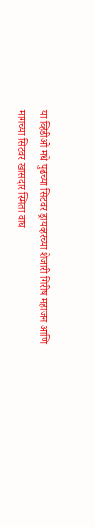या व्हिडीओ मधे पुढच्या सिटवर ड्रायव्हरच्या शेजारी गिरीष महाजन आणि मागच्या सिटवर खासदार स्मिता वाघ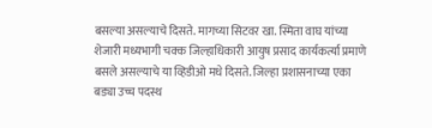बसल्या असल्याचे दिसते. मागच्या सिटवर खा. स्मिता वाघ यांच्या शेजारी मध्यभागी चक्क जिल्हाधिकारी आयुष प्रसाद कार्यकर्त्या प्रमाणे बसले असल्याचे या व्हिडीओ मधे दिसते. जिल्हा प्रशासनाच्या एका बड्या उच्च पदस्थ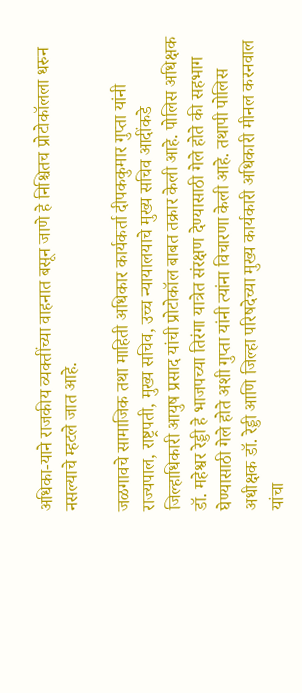अधिका-याने राजकीय व्यक्तींच्या वाहनात बसून जाणे हे निश्चितच प्रोटोकॉलला धरुन नसल्याचे म्हटले जात आहे.

जळगावचे सामाजिक तथा माहिती अधिकार कार्यकर्ता दीपककुमार गुप्ता यांनी राज्यपाल, राष्ट्रपती, मुख्य सचिव, उच्च न्यायालयाचे मुख्य सचिव आदींकडे जिल्हाधिकारी आयुष प्रसाद यांची प्रोटोकॉल बाबत तक्रार केली आहे. पोलिस अधिक्षक डॉ. महेश्वर रेड्डी हे भाजपच्या तिरंगा यात्रेत संरक्षण देण्यासाठी गेले होते की सहभाग घेण्यासाठी गेले होते अशी गुप्ता यांनी त्यांना विचारणा केली आहे. तथापी पोलिस अधीक्षक डॉ. रेड्डी आणि जिल्हा परिषदेच्या मुख्य कार्यकारी अधिकारी मीनल करनवाल यांचा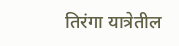तिरंगा यात्रेतील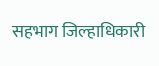सहभाग जिल्हाधिकारी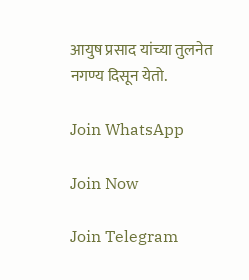आयुष प्रसाद यांच्या तुलनेत नगण्य दिसून येतो.

Join WhatsApp

Join Now

Join Telegram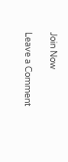Join Now

Leave a Comment